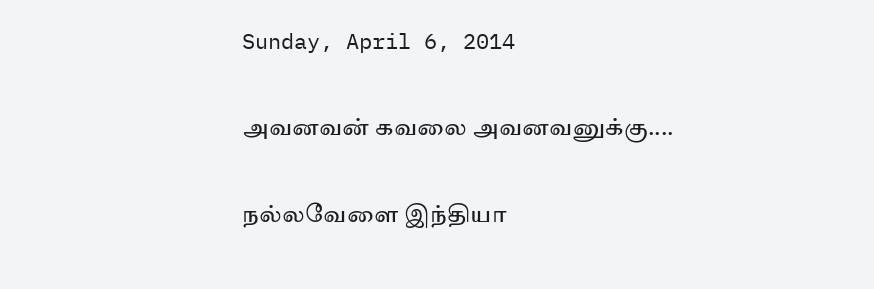Sunday, April 6, 2014

அவனவன் கவலை அவனவனுக்கு....

நல்லவேளை இந்தியா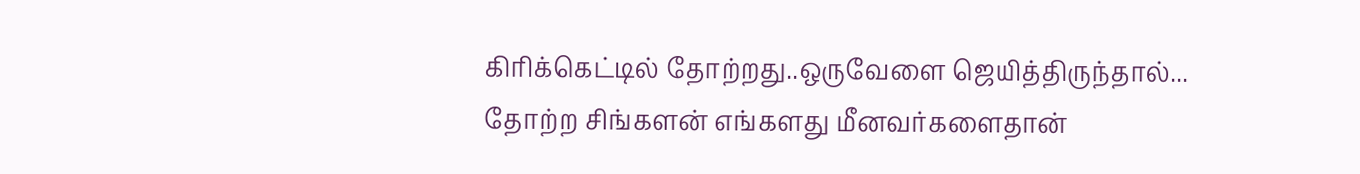கிரிக்கெட்டில் தோற்றது..ஒருவேளை ஜெயித்திருந்தால்... தோற்ற சிங்களன் எங்களது மீனவர்களைதான்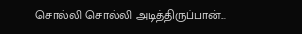சொல்லி சொல்லி அடித்திருப்பான்...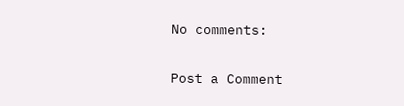No comments:

Post a Comment